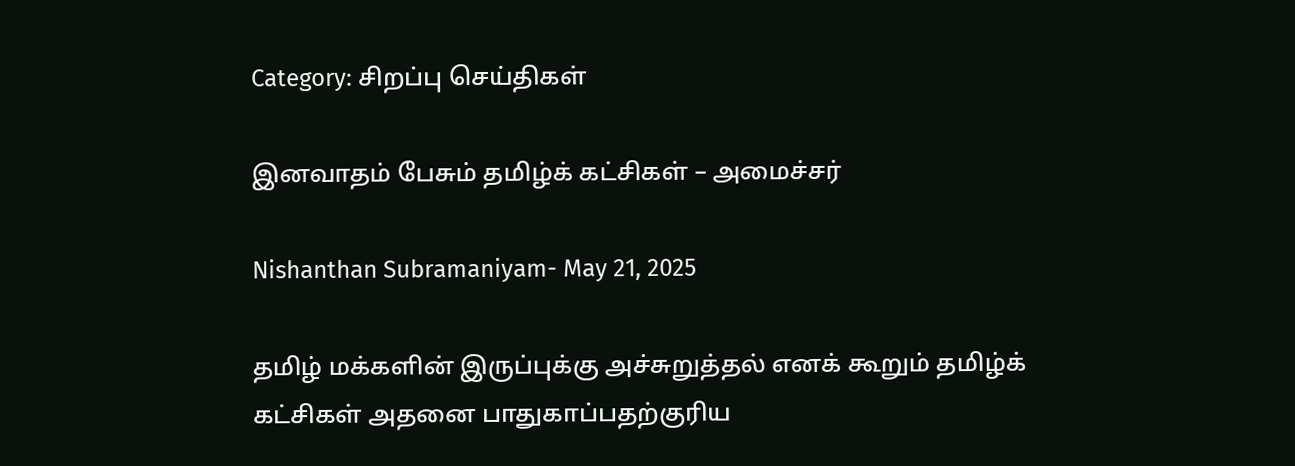Category: சிறப்பு செய்திகள்

இனவாதம் பேசும் தமிழ்க் கட்சிகள் – அமைச்சர்

Nishanthan Subramaniyam- May 21, 2025

தமிழ் மக்களின் இருப்புக்கு அச்சுறுத்தல் எனக் கூறும் தமிழ்க் கட்சிகள் அதனை பாதுகாப்பதற்குரிய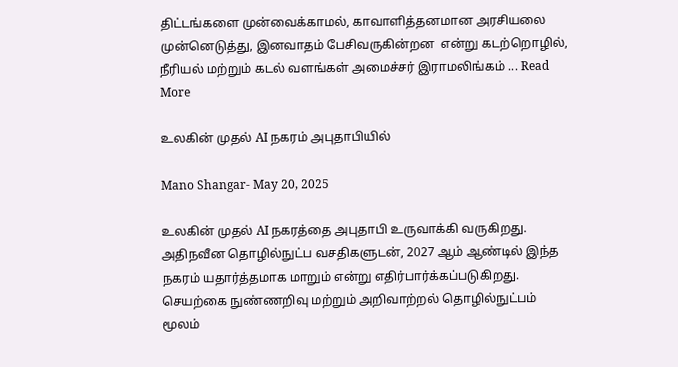திட்டங்களை முன்வைக்காமல், காவாளித்தனமான அரசியலை முன்னெடுத்து, இனவாதம் பேசிவருகின்றன  என்று கடற்றொழில், நீரியல் மற்றும் கடல் வளங்கள் அமைச்சர் இராமலிங்கம் ... Read More

உலகின் முதல் AI நகரம் அபுதாபியில்

Mano Shangar- May 20, 2025

உலகின் முதல் AI நகரத்தை அபுதாபி உருவாக்கி வருகிறது. அதிநவீன தொழில்நுட்ப வசதிகளுடன், 2027 ஆம் ஆண்டில் இந்த நகரம் யதார்த்தமாக மாறும் என்று எதிர்பார்க்கப்படுகிறது. செயற்கை நுண்ணறிவு மற்றும் அறிவாற்றல் தொழில்நுட்பம் மூலம்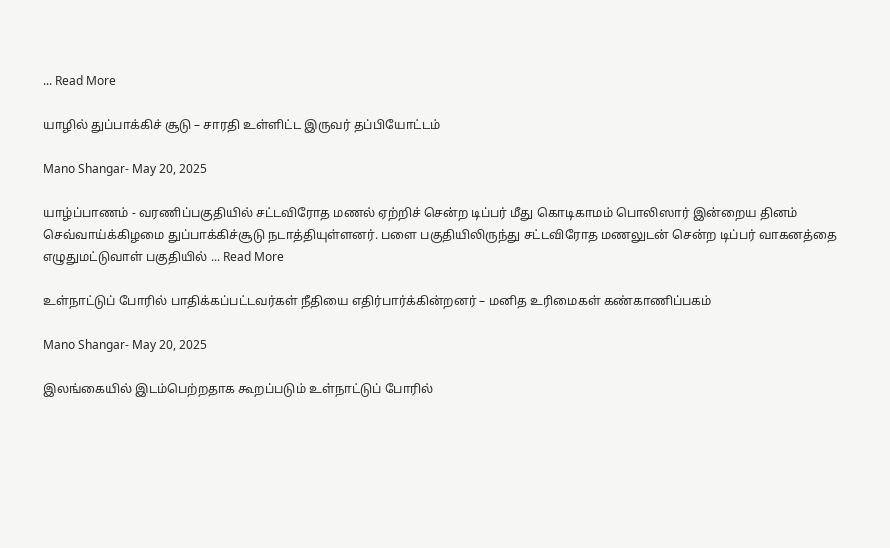... Read More

யாழில் துப்பாக்கிச் சூடு – சாரதி உள்ளிட்ட இருவர் தப்பியோட்டம்

Mano Shangar- May 20, 2025

யாழ்ப்பாணம் - வரணிப்பகுதியில் சட்டவிரோத மணல் ஏற்றிச் சென்ற டிப்பர் மீது கொடிகாமம் பொலிஸார் இன்றைய தினம் செவ்வாய்க்கிழமை துப்பாக்கிச்சூடு நடாத்தியுள்ளனர். பளை பகுதியிலிருந்து சட்டவிரோத மணலுடன் சென்ற டிப்பர் வாகனத்தை எழுதுமட்டுவாள் பகுதியில் ... Read More

உள்நாட்டுப் போரில் பாதிக்கப்பட்டவர்கள் நீதியை எதிர்பார்க்கின்றனர் – மனித உரிமைகள் கண்காணிப்பகம்

Mano Shangar- May 20, 2025

இலங்கையில் இடம்பெற்றதாக கூறப்படும் உள்நாட்டுப் போரில்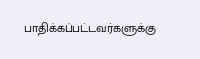பாதிக்கப்பட்டவர்களுக்கு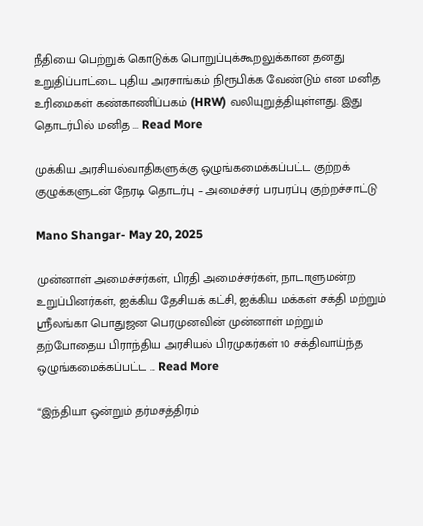நீதியை பெற்றுக் கொடுக்க பொறுப்புக்கூறலுக்கான தனது உறுதிப்பாட்டை புதிய அரசாங்கம் நிரூபிக்க வேண்டும் என மனித உரிமைகள் கண்காணிப்பகம் (HRW) வலியுறுத்தியுள்ளது. இது தொடர்பில் மனித ... Read More

முக்கிய அரசியல்வாதிகளுக்கு ஒழுங்கமைக்கப்பட்ட குற்றக் குழுக்களுடன் நேரடி தொடர்பு – அமைச்சர் பரபரப்பு குற்றச்சாட்டு

Mano Shangar- May 20, 2025

முன்னாள் அமைச்சர்கள், பிரதி அமைச்சர்கள், நாடாளுமன்ற உறுப்பினர்கள், ஐக்கிய தேசியக் கட்சி, ஐக்கிய மக்கள் சக்தி மற்றும் ஸ்ரீலங்கா பொதுஜன பெரமுனவின் முன்னாள் மற்றும் தற்போதைய பிராந்திய அரசியல் பிரமுகர்கள் 10 சக்திவாய்ந்த ஒழுங்கமைக்கப்பட்ட ... Read More

“இந்தியா ஒன்றும் தர்மசத்திரம்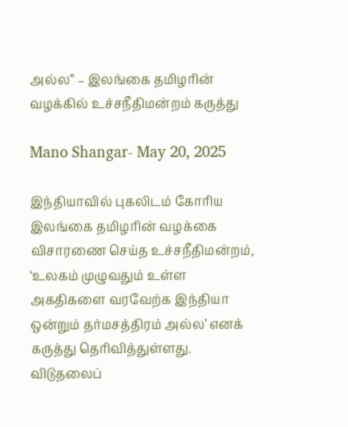அல்ல” – இலங்கை தமிழரின் வழக்கில் உச்சநீதிமன்றம் கருத்து

Mano Shangar- May 20, 2025

இந்தியாவில் புகலிடம் கோரிய இலங்கை தமிழரின் வழக்கை விசாரணை செய்த உச்சநீதிமன்றம், ‘உலகம் முழுவதும் உள்ள அகதிகளை வரவேற்க இந்தியா ஒன்றும் தர்மசத்திரம் அல்ல’ எனக் கருத்து தெரிவித்துள்ளது. விடுதலைப்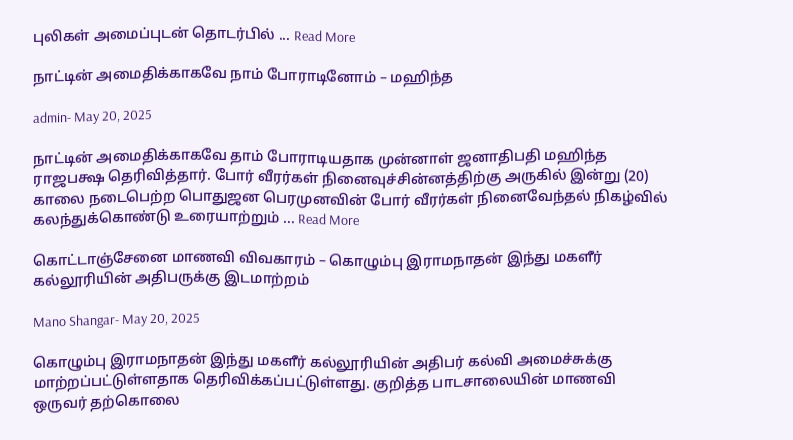புலிகள் அமைப்புடன் தொடர்பில் ... Read More

நாட்டின் அமைதிக்காகவே நாம் போராடினோம் – மஹிந்த

admin- May 20, 2025

நாட்டின் அமைதிக்காகவே தாம் போராடியதாக முன்னாள் ஜனாதிபதி மஹிந்த ராஜபக்ஷ தெரிவித்தார். போர் வீரர்கள் நினைவுச்சின்னத்திற்கு அருகில் இன்று (20) காலை நடைபெற்ற பொதுஜன பெரமுனவின் போர் வீரர்கள் நினைவேந்தல் நிகழ்வில் கலந்துக்கொண்டு உரையாற்றும் ... Read More

கொட்டாஞ்சேனை மாணவி விவகாரம் – கொழும்பு இராமநாதன் இந்து மகளீர் கல்லூரியின் அதிபருக்கு இடமாற்றம்

Mano Shangar- May 20, 2025

கொழும்பு இராமநாதன் இந்து மகளீர் கல்லூரியின் அதிபர் கல்வி அமைச்சுக்கு மாற்றப்பட்டுள்ளதாக தெரிவிக்கப்பட்டுள்ளது. குறித்த பாடசாலையின் மாணவி ஒருவர் தற்கொலை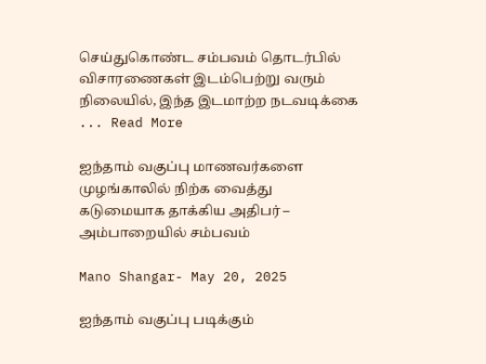செய்துகொண்ட சம்பவம் தொடர்பில் விசாரணைகள் இடம்பெற்று வரும் நிலையில், இந்த இடமாற்ற நடவடிக்கை ... Read More

ஐந்தாம் வகுப்பு மாணவர்களை முழங்காலில் நிற்க வைத்து கடுமையாக தாக்கிய அதிபர் – அம்பாறையில் சம்பவம்

Mano Shangar- May 20, 2025

ஐந்தாம் வகுப்பு படிக்கும்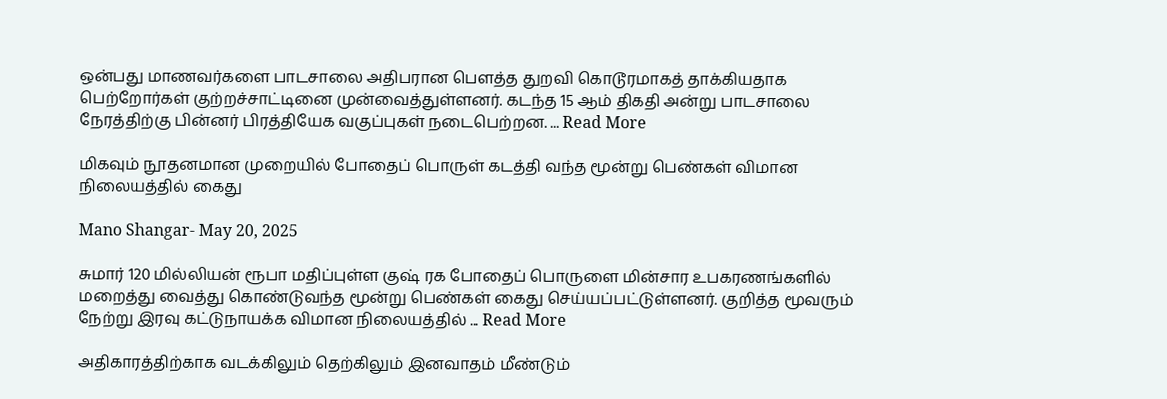ஒன்பது மாணவர்களை பாடசாலை அதிபரான பௌத்த துறவி கொடூரமாகத் தாக்கியதாக பெற்றோர்கள் குற்றச்சாட்டினை முன்வைத்துள்ளனர். கடந்த 15 ஆம் திகதி அன்று பாடசாலை நேரத்திற்கு பின்னர் பிரத்தியேக வகுப்புகள் நடைபெற்றன. ... Read More

மிகவும் நூதனமான முறையில் போதைப் பொருள் கடத்தி வந்த மூன்று பெண்கள் விமான நிலையத்தில் கைது

Mano Shangar- May 20, 2025

சுமார் 120 மில்லியன் ரூபா மதிப்புள்ள குஷ் ரக போதைப் பொருளை மின்சார உபகரணங்களில் மறைத்து வைத்து கொண்டுவந்த மூன்று பெண்கள் கைது செய்யப்பட்டுள்ளனர். குறித்த மூவரும் நேற்று இரவு கட்டுநாயக்க விமான நிலையத்தில் ... Read More

அதிகாரத்திற்காக வடக்கிலும் தெற்கிலும் இனவாதம் மீண்டும்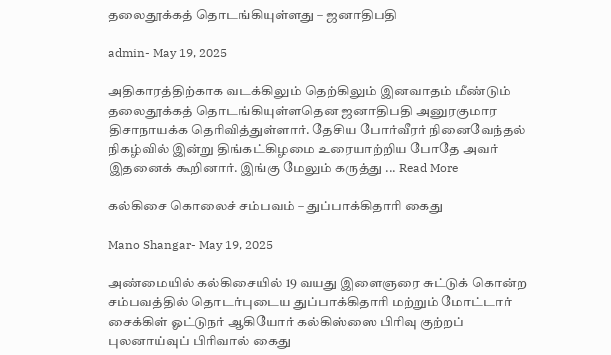தலைதூக்கத் தொடங்கியுள்ளது – ஜனாதிபதி

admin- May 19, 2025

அதிகாரத்திற்காக வடக்கிலும் தெற்கிலும் இனவாதம் மீண்டும் தலைதூக்கத் தொடங்கியுள்ளதென ஜனாதிபதி அனுரகுமார திசாநாயக்க தெரிவித்துள்ளார். தேசிய போர்வீரர் நினைவேந்தல் நிகழ்வில் இன்று திங்கட்கிழமை உரையாற்றிய போதே அவர் இதனைக் கூறினார். இங்கு மேலும் கருத்து ... Read More

கல்கிசை கொலைச் சம்பவம் – துப்பாக்கிதாரி கைது

Mano Shangar- May 19, 2025

அண்மையில் கல்கிசையில் 19 வயது இளைஞரை சுட்டுக் கொன்ற சம்பவத்தில் தொடர்புடைய துப்பாக்கிதாரி மற்றும் மோட்டார் சைக்கிள் ஓட்டுநர் ஆகியோர் கல்கிஸ்ஸை பிரிவு குற்றப் புலனாய்வுப் பிரிவால் கைது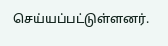செய்யப்பட்டுள்ளனர்.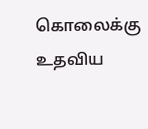கொலைக்கு உதவிய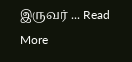இருவர் ... Read More